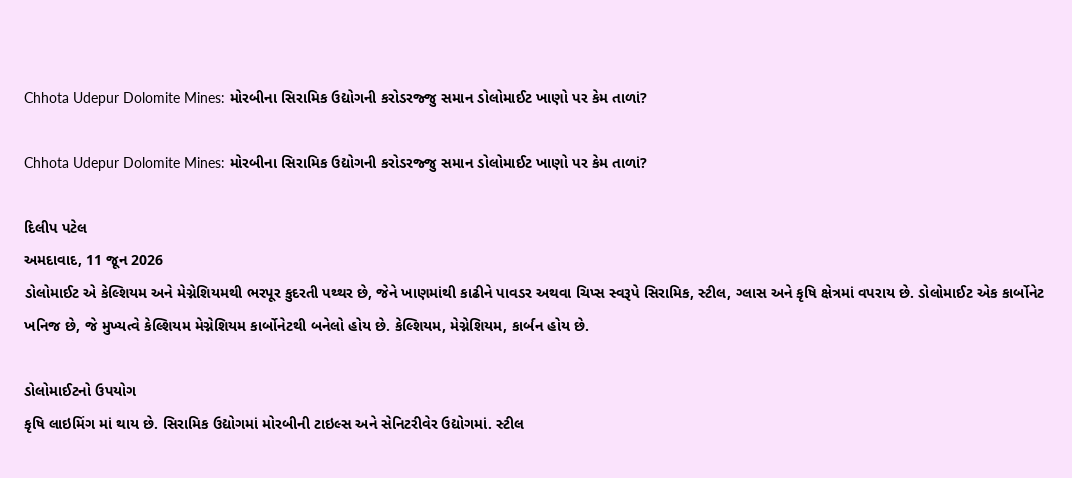Chhota Udepur Dolomite Mines: મોરબીના સિરામિક ઉદ્યોગની કરોડરજ્જુ સમાન ડોલોમાઈટ ખાણો પર કેમ તાળાં?

Chhota Udepur Dolomite Mines: મોરબીના સિરામિક ઉદ્યોગની કરોડરજ્જુ સમાન ડોલોમાઈટ ખાણો પર કેમ તાળાં?

દિલીપ પટેલ
અમદાવાદ, 11 જૂન 2026
ડોલોમાઈટ એ કેલ્શિયમ અને મેગ્નેશિયમથી ભરપૂર કુદરતી પથ્થર છે, જેને ખાણમાંથી કાઢીને પાવડર અથવા ચિપ્સ સ્વરૂપે સિરામિક, સ્ટીલ, ગ્લાસ અને કૃષિ ક્ષેત્રમાં વપરાય છે. ડોલોમાઈટ એક કાર્બોનેટ ખનિજ છે, જે મુખ્યત્વે કેલ્શિયમ મેગ્નેશિયમ કાર્બોનેટથી બનેલો હોય છે. કેલ્શિયમ, મેગ્નેશિયમ, કાર્બન હોય છે.

ડોલોમાઈટનો ઉપયોગ
કૃષિ લાઇમિંગ માં થાય છે. સિરામિક ઉદ્યોગમાં મોરબીની ટાઇલ્સ અને સેનિટરીવેર ઉદ્યોગમાં. સ્ટીલ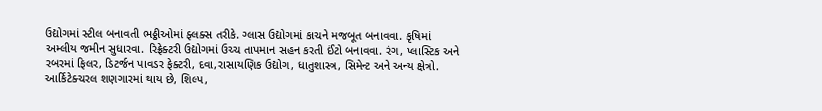ઉદ્યોગમાં સ્ટીલ બનાવતી ભઠ્ઠીઓમાં ફ્લક્સ તરીકે. ગ્લાસ ઉદ્યોગમાં કાચને મજબૂત બનાવવા. કૃષિમાં અમ્લીય જમીન સુધારવા. રિફ્રેક્ટરી ઉદ્યોગમાં ઉચ્ચ તાપમાન સહન કરતી ઈંટો બનાવવા. રંગ, પ્લાસ્ટિક અને રબરમાં ફિલર, ડિટર્જન પાવડર ફેક્ટરી, દવા,રાસાયણિક ઉદ્યોગ, ધાતુશાસ્ત્ર, સિમેન્ટ અને અન્ય ક્ષેત્રો. આર્કિટેક્ચરલ શણગારમાં થાય છે, શિલ્પ,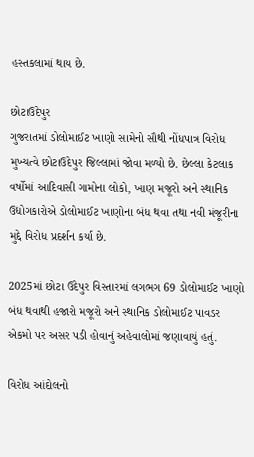હસ્તકલામાં થાય છે.

છોટાઉદેપુર
ગુજરાતમાં ડોલોમાઈટ ખાણો સામેનો સૌથી નોંધપાત્ર વિરોધ મુખ્યત્વે છોટાઉદેપુર જિલ્લામાં જોવા મળ્યો છે. છેલ્લા કેટલાક વર્ષોમાં આદિવાસી ગામોના લોકો, ખાણ મજૂરો અને સ્થાનિક ઉદ્યોગકારોએ ડોલોમાઈટ ખાણોના બંધ થવા તથા નવી મંજૂરીના મુદ્દે વિરોધ પ્રદર્શન કર્યા છે.

2025માં છોટા ઉદેપુર વિસ્તારમાં લગભગ 69 ડોલોમાઈટ ખાણો બંધ થવાથી હજારો મજૂરો અને સ્થાનિક ડોલોમાઈટ પાવડર એકમો પર અસર પડી હોવાનું અહેવાલોમાં જણાવાયું હતું.

વિરોધ આંદોલનો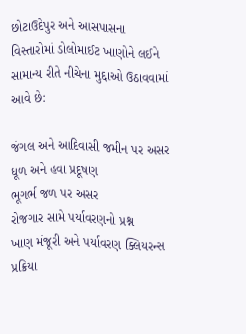છોટાઉદેપુર અને આસપાસના વિસ્તારોમાં ડોલોમાઈટ ખાણોને લઈને સામાન્ય રીતે નીચેના મુદ્દાઓ ઉઠાવવામાં આવે છે:

જંગલ અને આદિવાસી જમીન પર અસર
ધૂળ અને હવા પ્રદૂષણ
ભૂગર્ભ જળ પર અસર
રોજગાર સામે પર્યાવરણનો પ્રશ્ન
ખાણ મંજૂરી અને પર્યાવરણ ક્લિયરન્સ પ્રક્રિયા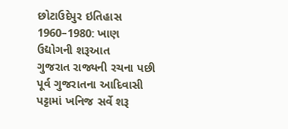છોટાઉદેપુર ઇતિહાસ
1960–1980: ખાણ ઉદ્યોગની શરૂઆત
ગુજરાત રાજ્યની રચના પછી પૂર્વ ગુજરાતના આદિવાસી પટ્ટામાં ખનિજ સર્વે શરૂ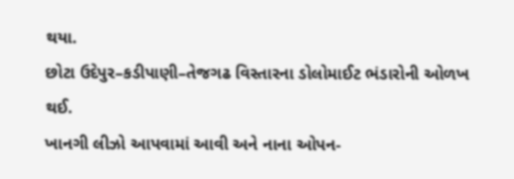થયા.
છોટા ઉદેપુર–કડીપાણી–તેજગઢ વિસ્તારના ડોલોમાઈટ ભંડારોની ઓળખ થઈ.
ખાનગી લીઝો આપવામાં આવી અને નાના ઓપન-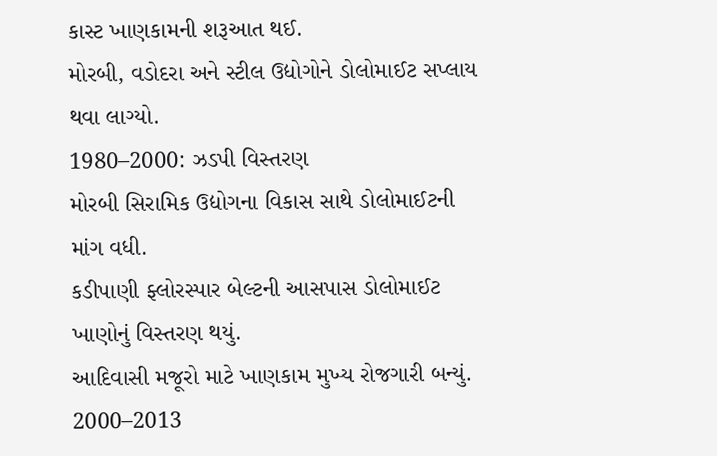કાસ્ટ ખાણકામની શરૂઆત થઈ.
મોરબી, વડોદરા અને સ્ટીલ ઉદ્યોગોને ડોલોમાઈટ સપ્લાય થવા લાગ્યો.
1980–2000: ઝડપી વિસ્તરણ
મોરબી સિરામિક ઉદ્યોગના વિકાસ સાથે ડોલોમાઈટની માંગ વધી.
કડીપાણી ફ્લોરસ્પાર બેલ્ટની આસપાસ ડોલોમાઈટ ખાણોનું વિસ્તરણ થયું.
આદિવાસી મજૂરો માટે ખાણકામ મુખ્ય રોજગારી બન્યું.
2000–2013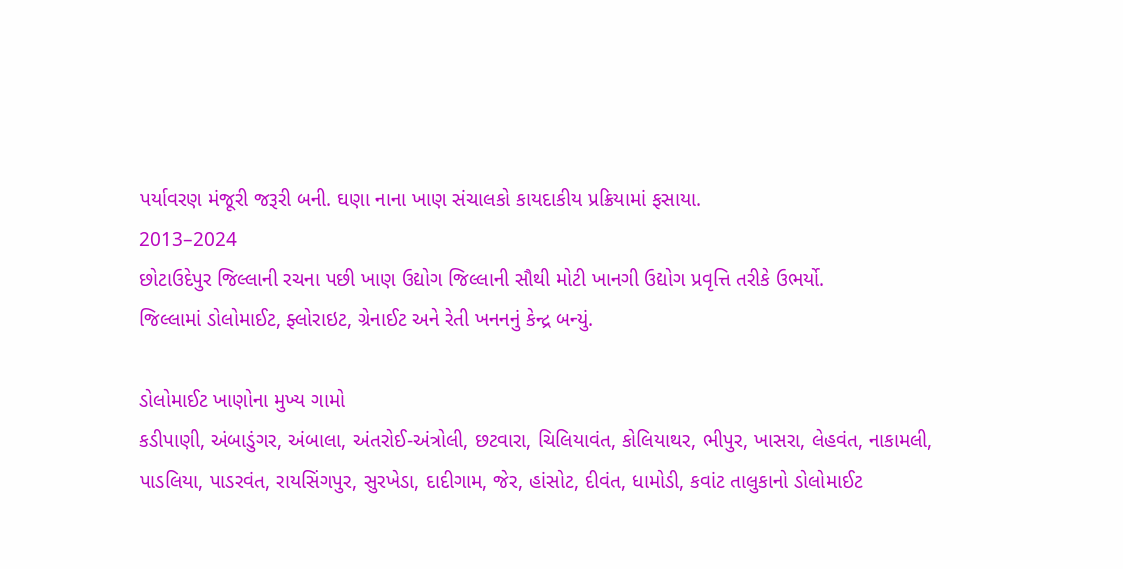પર્યાવરણ મંજૂરી જરૂરી બની. ઘણા નાના ખાણ સંચાલકો કાયદાકીય પ્રક્રિયામાં ફસાયા.
2013–2024
છોટાઉદેપુર જિલ્લાની રચના પછી ખાણ ઉદ્યોગ જિલ્લાની સૌથી મોટી ખાનગી ઉદ્યોગ પ્રવૃત્તિ તરીકે ઉભર્યો.
જિલ્લામાં ડોલોમાઈટ, ફ્લોરાઇટ, ગ્રેનાઈટ અને રેતી ખનનનું કેન્દ્ર બન્યું.

ડોલોમાઈટ ખાણોના મુખ્ય ગામો
કડીપાણી, અંબાડુંગર, અંબાલા, અંતરોઈ-અંત્રોલી, છટવારા, ચિલિયાવંત, કોલિયાથર, ભીપુર, ખાસરા, લેહવંત, નાકામલી, પાડલિયા, પાડરવંત, રાયસિંગપુર, સુરખેડા, દાદીગામ, જેર, હાંસોટ, દીવંત, ધામોડી, કવાંટ તાલુકાનો ડોલોમાઈટ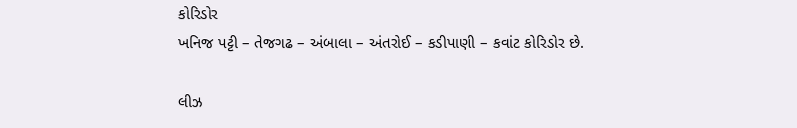કોરિડોર
ખનિજ પટ્ટી – તેજગઢ – અંબાલા – અંતરોઈ – કડીપાણી – કવાંટ કોરિડોર છે.

લીઝ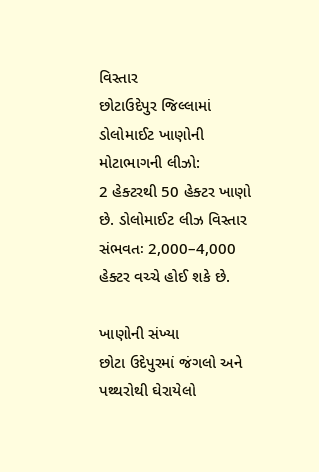વિસ્તાર
છોટાઉદેપુર જિલ્લામાં ડોલોમાઈટ ખાણોની મોટાભાગની લીઝો:
2 હેક્ટરથી 50 હેક્ટર ખાણો છે. ડોલોમાઈટ લીઝ વિસ્તાર સંભવતઃ 2,000–4,000 હેક્ટર વચ્ચે હોઈ શકે છે.

ખાણોની સંખ્યા
છોટા ઉદેપુરમાં જંગલો અને પથ્થરોથી ઘેરાયેલો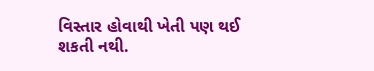વિસ્તાર હોવાથી ખેતી પણ થઈ શકતી નથી.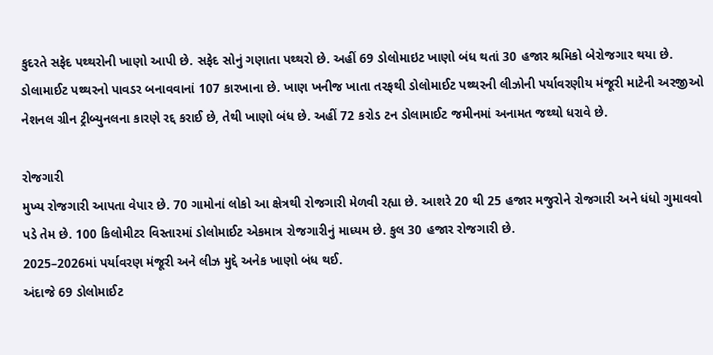કુદરતે સફેદ પથ્થરોની ખાણો આપી છે. સફેદ સોનું ગણાતા પથ્થરો છે. અહીં 69 ડોલોમાઇટ ખાણો બંધ થતાં 30 હજાર શ્રમિકો બેરોજગાર થયા છે. ડોલામાઈટ પથ્થરનો પાવડર બનાવવાનાં 107 કારખાના છે. ખાણ ખનીજ ખાતા તરફથી ડોલોમાઈટ પથ્થરની લીઝોની પર્યાવરણીય મંજૂરી માટેની અરજીઓ નેશનલ ગ્રીન ટ્રીબ્યુનલના કારણે રદ્દ કરાઈ છે, તેથી ખાણો બંધ છે. અહીં 72 કરોડ ટન ડોલામાઈટ જમીનમાં અનામત જથ્થો ધરાવે છે.

રોજગારી
મુખ્ય રોજગારી આપતા વેપાર છે. 70 ગામોનાં લોકો આ ક્ષેત્રથી રોજગારી મેળવી રહ્યા છે. આશરે 20 થી 25 હજાર મજુરોને રોજગારી અને ધંધો ગુમાવવો પડે તેમ છે. 100 કિલોમીટર વિસ્તારમાં ડોલોમાઈટ એકમાત્ર રોજગારીનું માધ્યમ છે. કુલ 30 હજાર રોજગારી છે.
2025–2026માં પર્યાવરણ મંજૂરી અને લીઝ મુદ્દે અનેક ખાણો બંધ થઈ.
અંદાજે 69 ડોલોમાઈટ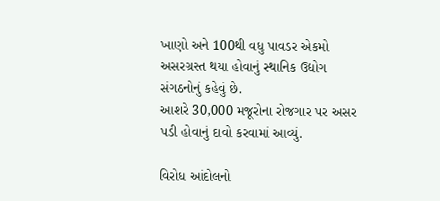ખાણો અને 100થી વધુ પાવડર એકમો અસરગ્રસ્ત થયા હોવાનું સ્થાનિક ઉદ્યોગ સંગઠનોનું કહેવું છે.
આશરે 30,000 મજૂરોના રોજગાર પર અસર પડી હોવાનું દાવો કરવામાં આવ્યું.

વિરોધ આંદોલનો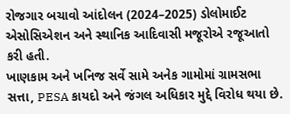રોજગાર બચાવો આંદોલન (2024–2025) ડોલોમાઈટ એસોસિએશન અને સ્થાનિક આદિવાસી મજૂરોએ રજૂઆતો કરી હતી.
ખાણકામ અને ખનિજ સર્વે સામે અનેક ગામોમાં ગ્રામસભા સત્તા, PESA કાયદો અને જંગલ અધિકાર મુદ્દે વિરોધ થયા છે.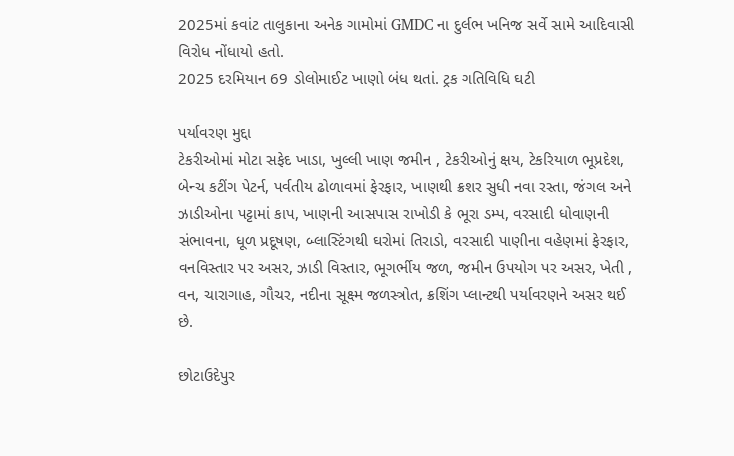2025માં કવાંટ તાલુકાના અનેક ગામોમાં GMDC ના દુર્લભ ખનિજ સર્વે સામે આદિવાસી વિરોધ નોંધાયો હતો.
2025 દરમિયાન 69 ડોલોમાઈટ ખાણો બંધ થતાં. ટ્રક ગતિવિધિ ઘટી

પર્યાવરણ મુદ્દા
ટેકરીઓમાં મોટા સફેદ ખાડા, ખુલ્લી ખાણ જમીન , ટેકરીઓનું ક્ષય, ટેકરિયાળ ભૂપ્રદેશ, બેન્ચ કટીંગ પેટર્ન, પર્વતીય ઢોળાવમાં ફેરફાર, ખાણથી ક્રશર સુધી નવા રસ્તા, જંગલ અને ઝાડીઓના પટ્ટામાં કાપ, ખાણની આસપાસ રાખોડી કે ભૂરા ડમ્પ, વરસાદી ધોવાણની સંભાવના, ધૂળ પ્રદૂષણ, બ્લાસ્ટિંગથી ઘરોમાં તિરાડો, વરસાદી પાણીના વહેણમાં ફેરફાર, વનવિસ્તાર પર અસર, ઝાડી વિસ્તાર, ભૂગર્ભીય જળ, જમીન ઉપયોગ પર અસર, ખેતી , વન, ચારાગાહ, ગૌચર, નદીના સૂક્ષ્મ જળસ્ત્રોત, ક્રશિંગ પ્લાન્ટથી પર્યાવરણને અસર થઈ છે.

છોટાઉદેપુર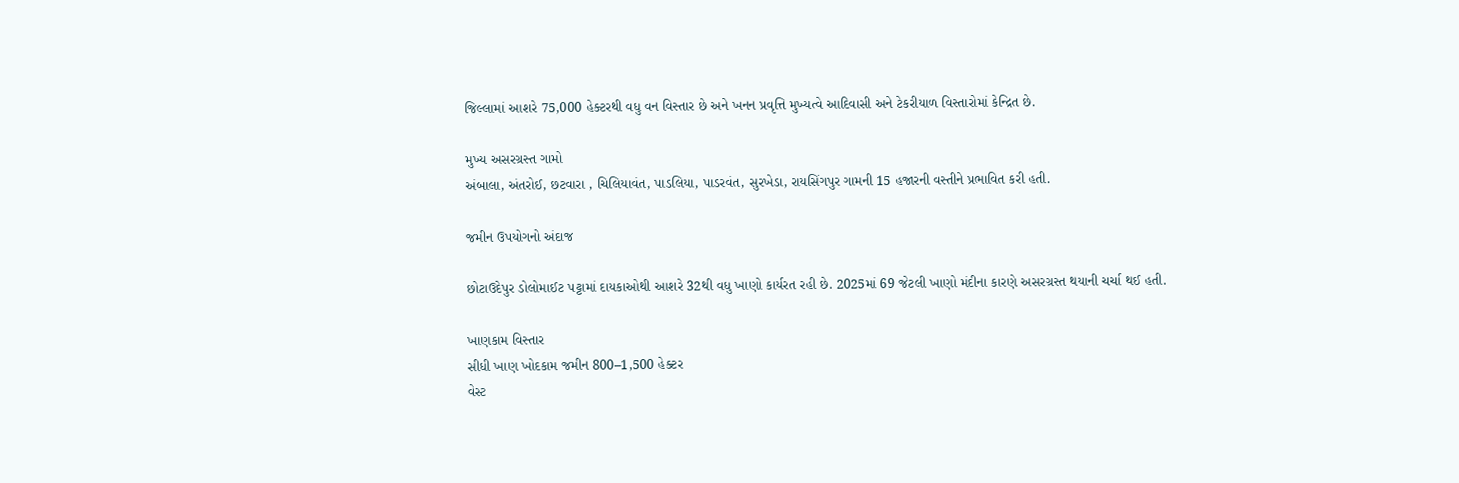જિલ્લામાં આશરે 75,000 હેક્ટરથી વધુ વન વિસ્તાર છે અને ખનન પ્રવૃત્તિ મુખ્યત્વે આદિવાસી અને ટેકરીયાળ વિસ્તારોમાં કેન્દ્રિત છે.

મુખ્ય અસરગ્રસ્ત ગામો
અંબાલા, અંતરોઈ, છટવારા , ચિલિયાવંત, પાડલિયા, પાડરવંત, સુરખેડા, રાયસિંગપુર ગામની 15 હજારની વસ્તીને પ્રભાવિત કરી હતી.

જમીન ઉપયોગનો અંદાજ

છોટાઉદેપુર ડોલોમાઈટ પટ્ટામાં દાયકાઓથી આશરે 32થી વધુ ખાણો કાર્યરત રહી છે. 2025માં 69 જેટલી ખાણો મંદીના કારણે અસરગ્રસ્ત થયાની ચર્ચા થઈ હતી.

ખાણકામ વિસ્તાર
સીધી ખાણ ખોદકામ જમીન 800–1,500 હેક્ટર
વેસ્ટ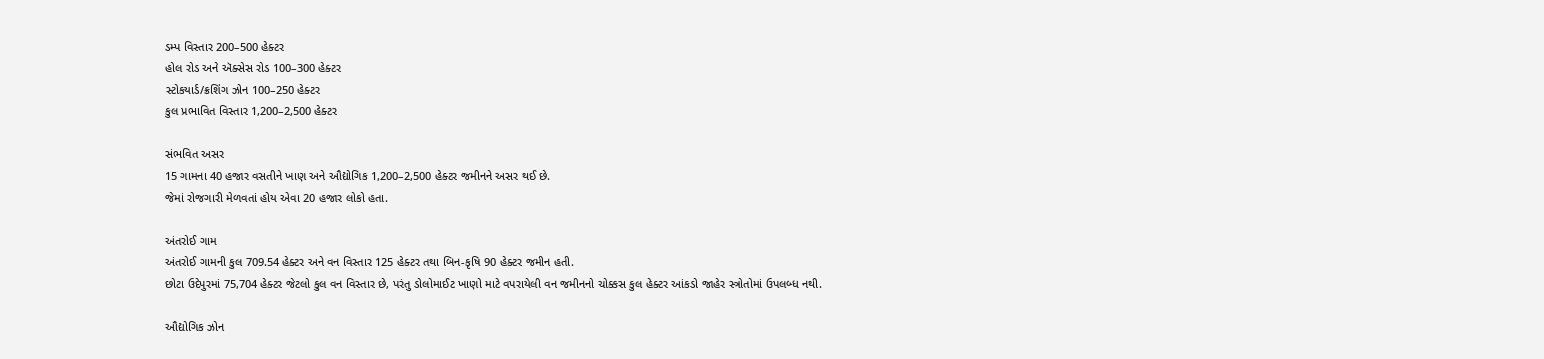ડમ્પ વિસ્તાર 200–500 હેક્ટર
હોલ રોડ અને ઍક્સેસ રોડ 100–300 હેક્ટર
સ્ટોકયાર્ડ/ક્રશિંગ ઝોન 100–250 હેક્ટર
કુલ પ્રભાવિત વિસ્તાર 1,200–2,500 હેક્ટર

સંભવિત અસર
15 ગામના 40 હજાર વસતીને ખાણ અને ઔદ્યોગિક 1,200–2,500 હેક્ટર જમીનને અસર થઈ છે.
જેમાં રોજગારી મેળવતાં હોય એવા 20 હજાર લોકો હતા.

અંતરોઈ ગામ
અંતરોઈ ગામની કુલ 709.54 હેક્ટર અને વન વિસ્તાર 125 હેક્ટર તથા બિન-કૃષિ 90 હેક્ટર જમીન હતી.
છોટા ઉદેપુરમાં 75,704 હેક્ટર જેટલો કુલ વન વિસ્તાર છે, પરંતુ ડોલોમાઈટ ખાણો માટે વપરાયેલી વન જમીનનો ચોક્કસ કુલ હેક્ટર આંકડો જાહેર સ્ત્રોતોમાં ઉપલબ્ધ નથી.

ઔદ્યોગિક ઝોન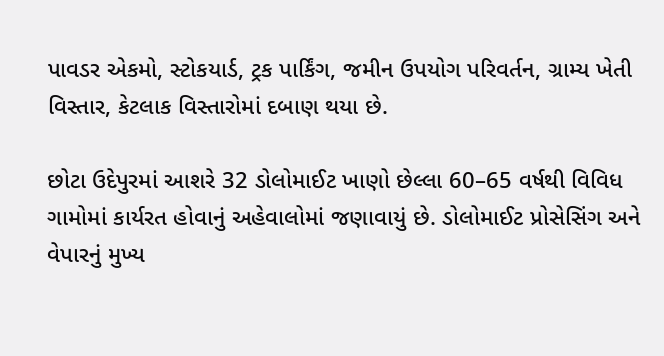પાવડર એકમો, સ્ટોકયાર્ડ, ટ્રક પાર્કિંગ, જમીન ઉપયોગ પરિવર્તન, ગ્રામ્ય ખેતી વિસ્તાર, કેટલાક વિસ્તારોમાં દબાણ થયા છે.

છોટા ઉદેપુરમાં આશરે 32 ડોલોમાઈટ ખાણો છેલ્લા 60–65 વર્ષથી વિવિધ ગામોમાં કાર્યરત હોવાનું અહેવાલોમાં જણાવાયું છે. ડોલોમાઈટ પ્રોસેસિંગ અને વેપારનું મુખ્ય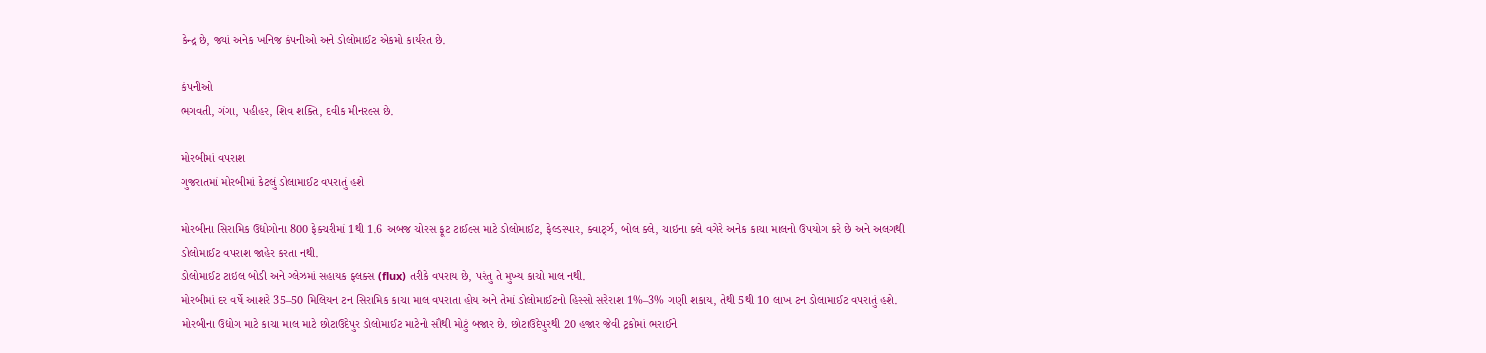કેન્દ્ર છે, જ્યાં અનેક ખનિજ કંપનીઓ અને ડોલોમાઈટ એકમો કાર્યરત છે.

કંપનીઓ
ભગવતી, ગંગા, પહીહર, શિવ શક્તિ, દવીક મીનરલ્સ છે.

મોરબીમાં વપરાશ
ગુજરાતમાં મોરબીમાં કેટલું ડોલામાઈટ વપરાતું હશે

મોરબીના સિરામિક ઉદ્યોગોના 800 ફેક્ચરીમાં 1થી 1.6 અબજ ચોરસ ફૂટ ટાઈલ્સ માટે ડોલોમાઈટ, ફેલ્ડસ્પાર, ક્વાર્ટ્ઝ, બોલ ક્લે, ચાઇના ક્લે વગેરે અનેક કાચા માલનો ઉપયોગ કરે છે અને અલગથી ડોલોમાઈટ વપરાશ જાહેર કરતા નથી.
ડોલોમાઈટ ટાઇલ બોડી અને ગ્લેઝમાં સહાયક ફ્લક્સ (flux) તરીકે વપરાય છે, પરંતુ તે મુખ્ય કાચો માલ નથી.
મોરબીમાં દર વર્ષે આશરે 35–50 મિલિયન ટન સિરામિક કાચા માલ વપરાતા હોય અને તેમાં ડોલોમાઈટનો હિસ્સો સરેરાશ 1%–3% ગણી શકાય, તેથી 5થી 10 લાખ ટન ડોલામાઈટ વપરાતું હશે.
મોરબીના ઉદ્યોગ માટે કાચા માલ માટે છોટાઉદેપુર ડોલોમાઈટ માટેનો સૌથી મોટું બજાર છે. છોટાઉદેપુરથી 20 હજાર જેવી ટ્રકોમાં ભરાઈને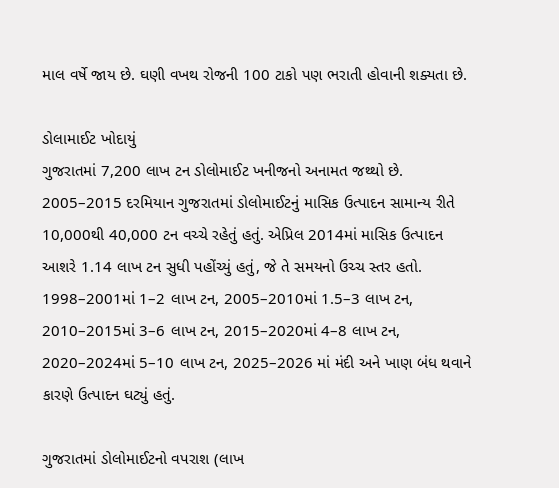માલ વર્ષે જાય છે. ઘણી વખથ રોજની 100 ટાકો પણ ભરાતી હોવાની શક્યતા છે.

ડોલામાઈટ ખોદાયું
ગુજરાતમાં 7,200 લાખ ટન ડોલોમાઈટ ખનીજનો અનામત જથ્થો છે.
2005–2015 દરમિયાન ગુજરાતમાં ડોલોમાઈટનું માસિક ઉત્પાદન સામાન્ય રીતે 10,000થી 40,000 ટન વચ્ચે રહેતું હતું. એપ્રિલ 2014માં માસિક ઉત્પાદન આશરે 1.14 લાખ ટન સુધી પહોંચ્યું હતું, જે તે સમયનો ઉચ્ચ સ્તર હતો.
1998–2001માં 1–2 લાખ ટન, 2005–2010માં 1.5–3 લાખ ટન, 2010–2015માં 3–6 લાખ ટન, 2015–2020માં 4–8 લાખ ટન, 2020–2024માં 5–10 લાખ ટન, 2025–2026 માં મંદી અને ખાણ બંધ થવાને કારણે ઉત્પાદન ઘટ્યું હતું.

ગુજરાતમાં ડોલોમાઈટનો વપરાશ (લાખ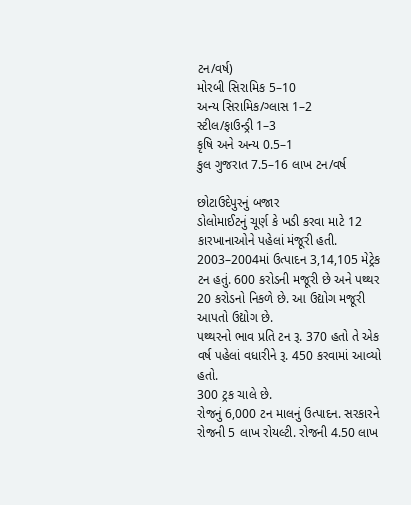ટન/વર્ષ)
મોરબી સિરામિક 5–10
અન્ય સિરામિક/ગ્લાસ 1–2
સ્ટીલ/ફાઉન્ડ્રી 1–3
કૃષિ અને અન્ય 0.5–1
કુલ ગુજરાત 7.5–16 લાખ ટન/વર્ષ

છોટાઉદેપુરનું બજાર
ડોલોમાઈટનું ચૂર્ણ કે ખડી કરવા માટે 12 કારખાનાઓને પહેલાં મંજૂરી હતી.
2003–2004માં ઉત્પાદન 3,14,105 મેટ્રેક ટન હતું. 600 કરોડની મજૂરી છે અને પથ્થર 20 કરોડનો નિકળે છે. આ ઉદ્યોગ મજૂરી આપતો ઉદ્યોગ છે.
પથ્થરનો ભાવ પ્રતિ ટન રૂ. 370 હતો તે એક વર્ષ પહેલાં વધારીને રૂ. 450 કરવામાં આવ્યો હતો.
300 ટ્રક ચાલે છે.
રોજનું 6,000 ટન માલનું ઉત્પાદન. સરકારને રોજની 5 લાખ રોયલ્ટી. રોજની 4.50 લાખ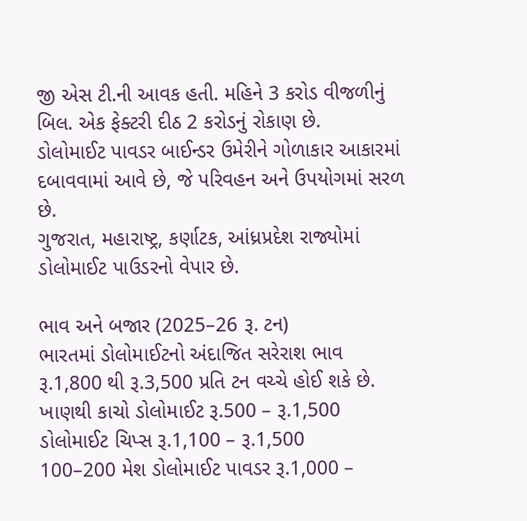જી એસ ટી.ની આવક હતી. મહિને 3 કરોડ વીજળીનું બિલ. એક ફેક્ટરી દીઠ 2 કરોડનું રોકાણ છે.
ડોલોમાઈટ પાવડર બાઈન્ડર ઉમેરીને ગોળાકાર આકારમાં દબાવવામાં આવે છે, જે પરિવહન અને ઉપયોગમાં સરળ છે.
ગુજરાત, મહારાષ્ટ્ર, કર્ણાટક, આંધ્રપ્રદેશ રાજ્યોમાં ડોલોમાઈટ પાઉડરનો વેપાર છે.

ભાવ અને બજાર (2025–26 રૂ. ટન)
ભારતમાં ડોલોમાઈટનો અંદાજિત સરેરાશ ભાવ રૂ.1,800 થી રૂ.3,500 પ્રતિ ટન વચ્ચે હોઈ શકે છે.
ખાણથી કાચો ડોલોમાઈટ રૂ.500 – રૂ.1,500
ડોલોમાઈટ ચિપ્સ રૂ.1,100 – રૂ.1,500
100–200 મેશ ડોલોમાઈટ પાવડર રૂ.1,000 –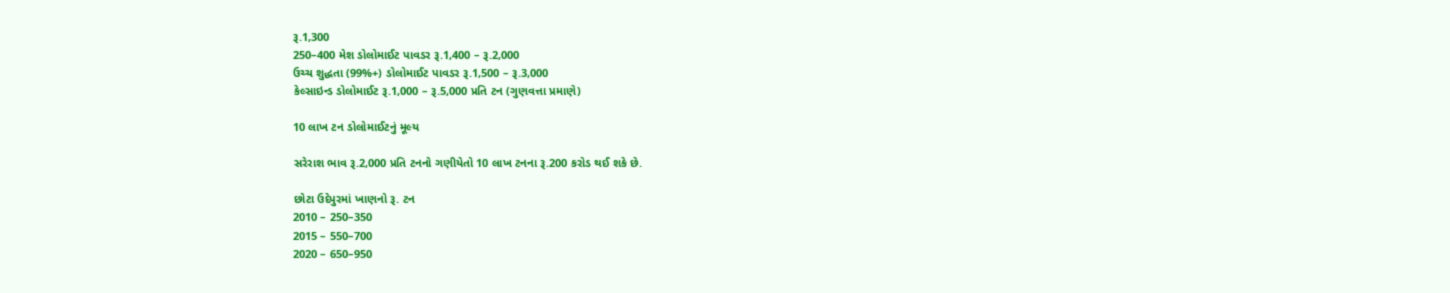રૂ.1,300
250–400 મેશ ડોલોમાઈટ પાવડર રૂ.1,400 – રૂ.2,000
ઉચ્ચ શુદ્ધતા (99%+) ડોલોમાઈટ પાવડર રૂ.1,500 – રૂ.3,000
કેલ્સાઇન્ડ ડોલોમાઈટ રૂ.1,000 – રૂ.5,000 પ્રતિ ટન (ગુણવત્તા પ્રમાણે)

10 લાખ ટન ડોલોમાઈટનું મૂલ્ય

સરેરાશ ભાવ રૂ.2,000 પ્રતિ ટનનો ગણીયેતો 10 લાખ ટનના રૂ.200 કરોડ થઈ શકે છે.

છોટા ઉદેપુરમાં ખાણનો રૂ. ટન
2010 – 250–350
2015 – 550–700
2020 – 650–950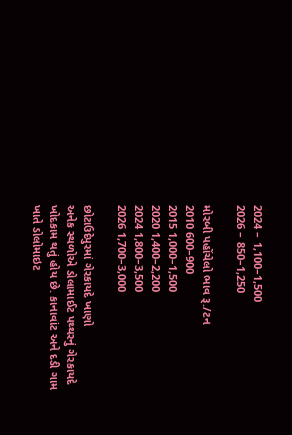2024 – 1,100–1,500
2026 – 850–1,250

મોરબી પહોંચેલો ભાવ રૂ./ટન
2010 600–900
2015 1,000–1,500
2020 1,400–2,200
2024 1,800–3,500
2026 1,700–3,000

છોટાઉદેપુરમાં ગેરકાયદે ખાણો
અનેક સ્થળોએ ડોલામાઈટ પથ્થરનું ગેરકાયદે ખોદકામ થતું હોય છે. કાનાવાંટ અને દડી ગામ ખાતે ડોલોમાઇટ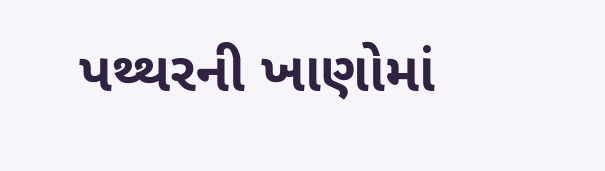પથ્થરની ખાણોમાં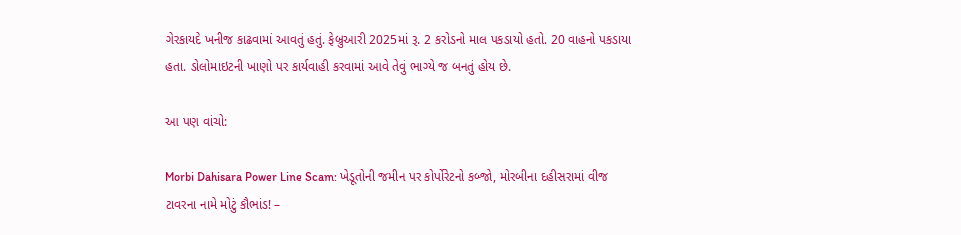ગેરકાયદે ખનીજ કાઢવામાં આવતું હતું. ફેબ્રુઆરી 2025માં રૂ. 2 કરોડનો માલ પકડાયો હતો. 20 વાહનો પકડાયા હતા. ડોલોમાઇટની ખાણો પર કાર્યવાહી કરવામાં આવે તેવું ભાગ્યે જ બનતું હોય છે.

આ પણ વાંચો:

Morbi Dahisara Power Line Scam: ખેડૂતોની જમીન પર કોર્પોરેટનો કબ્જો, મોરબીના દહીસરામાં વીજ ટાવરના નામે મોટું કૌભાંડ! –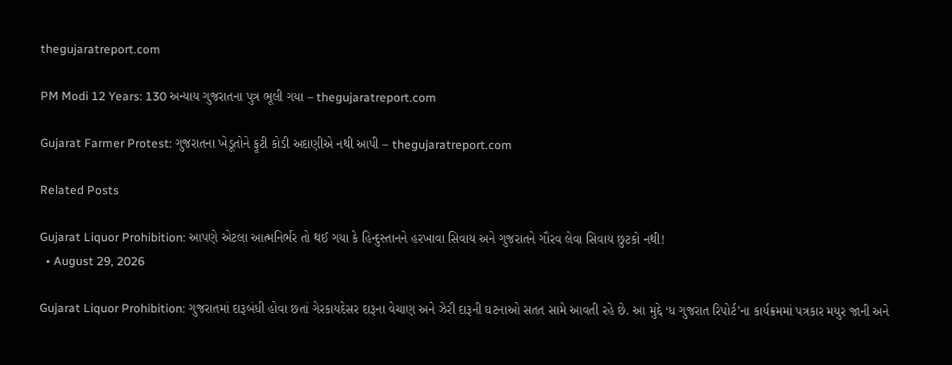thegujaratreport.com

PM Modi 12 Years: 130 અન્યાય ગુજરાતના પુત્ર ભૂલી ગયા – thegujaratreport.com

Gujarat Farmer Protest: ગુજરાતના ખેડૂતોને ફૂટી કોડી અદાણીએ નથી આપી – thegujaratreport.com

Related Posts

Gujarat Liquor Prohibition: આપણે એટલા આત્મનિર્ભર તો થઈ ગયા કે હિન્દુસ્તાનને હરખાવા સિવાય અને ગુજરાતને ગૌરવ લેવા સિવાય છુટકો નથી!
  • August 29, 2026

Gujarat Liquor Prohibition: ગુજરાતમાં દારૂબંધી હોવા છતાં ગેરકાયદેસર દારૂના વેચાણ અને ઝેરી દારૂની ઘટનાઓ સતત સામે આવતી રહે છે. આ મુદ્દે ‘ધ ગુજરાત રિપોર્ટ’ના કાર્યક્રમમાં પત્રકાર મયુર જાની અને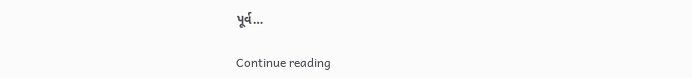પૂર્વ…

Continue reading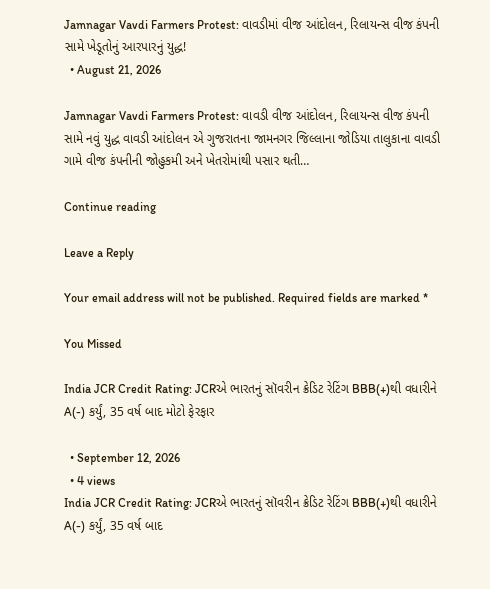Jamnagar Vavdi Farmers Protest: વાવડીમાં વીજ આંદોલન, રિલાયન્સ વીજ કંપની સામે ખેડૂતોનું આરપારનું યુદ્ધ!
  • August 21, 2026

Jamnagar Vavdi Farmers Protest: વાવડી વીજ આંદોલન, રિલાયન્સ વીજ કંપની સામે નવું યુદ્ધ વાવડી આંદોલન એ ગુજરાતના જામનગર જિલ્લાના જોડિયા તાલુકાના વાવડી ગામે વીજ કંપનીની જોહુકમી અને ખેતરોમાંથી પસાર થતી…

Continue reading

Leave a Reply

Your email address will not be published. Required fields are marked *

You Missed

India JCR Credit Rating: JCRએ ભારતનું સૉવરીન ક્રેડિટ રેટિંગ BBB(+)થી વધારીને A(-) કર્યું, 35 વર્ષ બાદ મોટો ફેરફાર

  • September 12, 2026
  • 4 views
India JCR Credit Rating: JCRએ ભારતનું સૉવરીન ક્રેડિટ રેટિંગ BBB(+)થી વધારીને A(-) કર્યું, 35 વર્ષ બાદ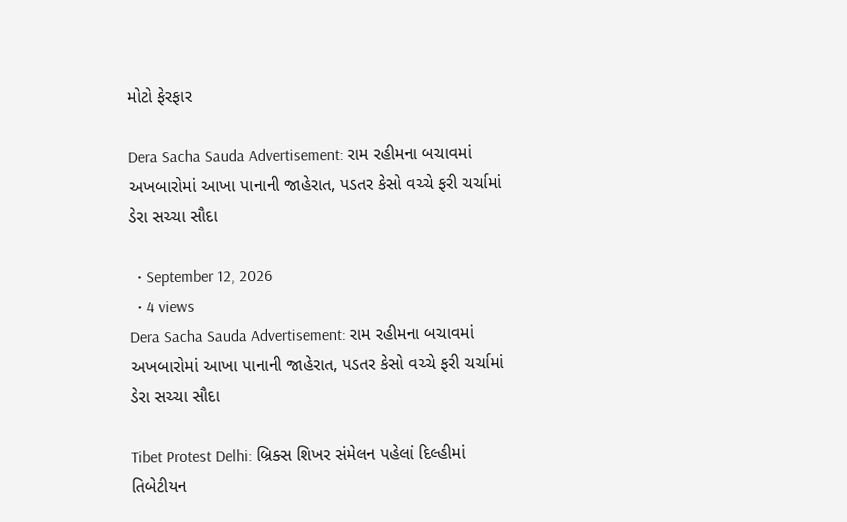મોટો ફેરફાર

Dera Sacha Sauda Advertisement: રામ રહીમના બચાવમાં અખબારોમાં આખા પાનાની જાહેરાત, પડતર કેસો વચ્ચે ફરી ચર્ચામાં ડેરા સચ્ચા સૌદા

  • September 12, 2026
  • 4 views
Dera Sacha Sauda Advertisement: રામ રહીમના બચાવમાં અખબારોમાં આખા પાનાની જાહેરાત, પડતર કેસો વચ્ચે ફરી ચર્ચામાં ડેરા સચ્ચા સૌદા

Tibet Protest Delhi: બ્રિક્સ શિખર સંમેલન પહેલાં દિલ્હીમાં તિબેટીયન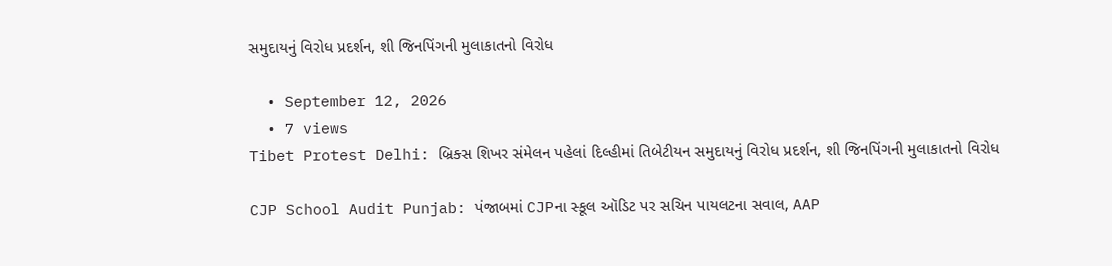સમુદાયનું વિરોધ પ્રદર્શન, શી જિનપિંગની મુલાકાતનો વિરોધ

  • September 12, 2026
  • 7 views
Tibet Protest Delhi: બ્રિક્સ શિખર સંમેલન પહેલાં દિલ્હીમાં તિબેટીયન સમુદાયનું વિરોધ પ્રદર્શન, શી જિનપિંગની મુલાકાતનો વિરોધ

CJP School Audit Punjab: પંજાબમાં CJPના સ્કૂલ ઑડિટ પર સચિન પાયલટના સવાલ, AAP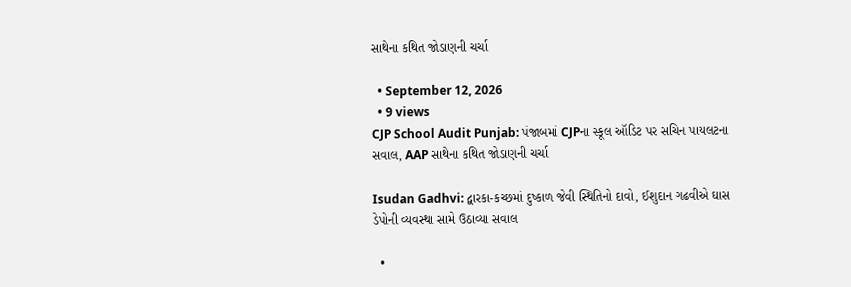સાથેના કથિત જોડાણની ચર્ચા

  • September 12, 2026
  • 9 views
CJP School Audit Punjab: પંજાબમાં CJPના સ્કૂલ ઑડિટ પર સચિન પાયલટના સવાલ, AAP સાથેના કથિત જોડાણની ચર્ચા

Isudan Gadhvi: દ્વારકા-કચ્છમાં દુષ્કાળ જેવી સ્થિતિનો દાવો, ઈશુદાન ગઢવીએ ઘાસ ડેપોની વ્યવસ્થા સામે ઉઠાવ્યા સવાલ

  •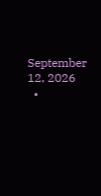September 12, 2026
  •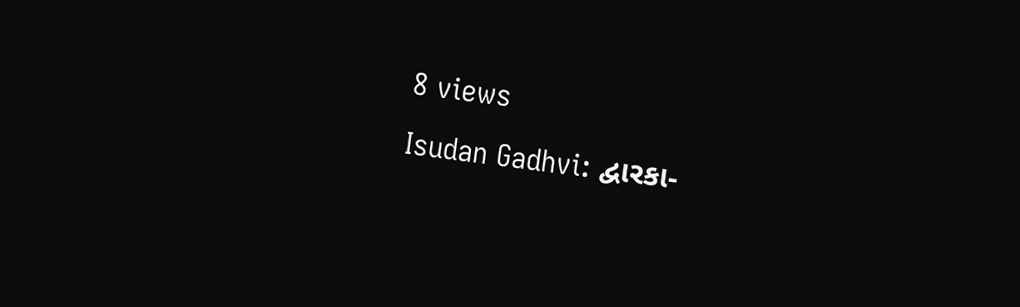8 views
Isudan Gadhvi: દ્વારકા-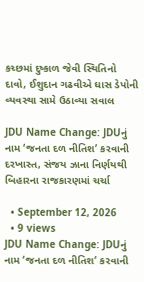કચ્છમાં દુષ્કાળ જેવી સ્થિતિનો દાવો, ઈશુદાન ગઢવીએ ઘાસ ડેપોની વ્યવસ્થા સામે ઉઠાવ્યા સવાલ

JDU Name Change: JDUનું નામ ‘જનતા દળ નીતિશ’ કરવાની દરખાસ્ત, સંજય ઝાના નિર્ણયથી બિહારના રાજકારણમાં ચર્ચા

  • September 12, 2026
  • 9 views
JDU Name Change: JDUનું નામ ‘જનતા દળ નીતિશ’ કરવાની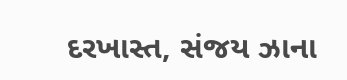દરખાસ્ત, સંજય ઝાના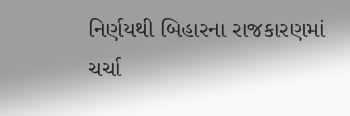નિર્ણયથી બિહારના રાજકારણમાં ચર્ચા